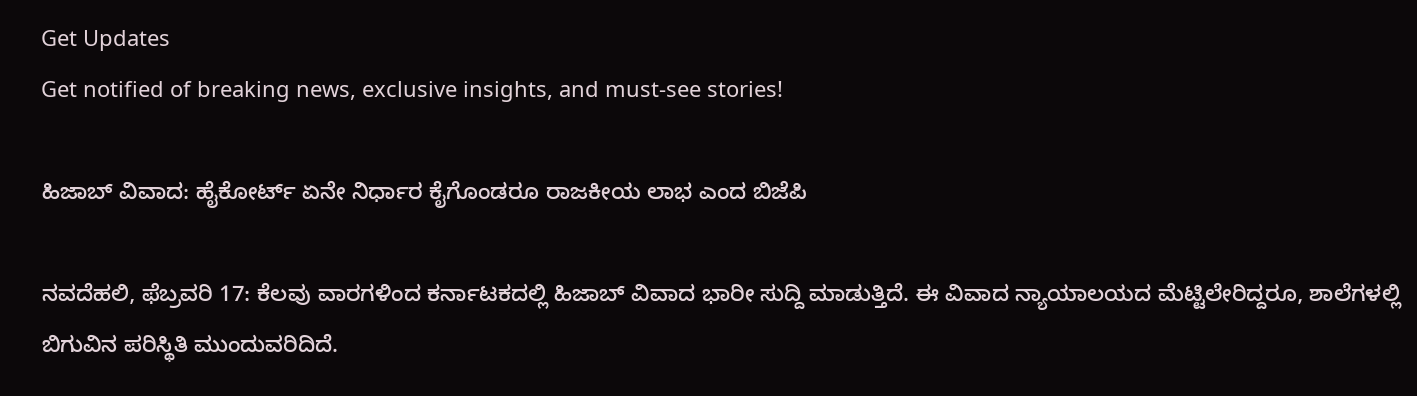Get Updates
Get notified of breaking news, exclusive insights, and must-see stories!

ಹಿಜಾಬ್‌ ವಿವಾದ: ಹೈಕೋರ್ಟ್ ಏನೇ ನಿರ್ಧಾರ ಕೈಗೊಂಡರೂ ರಾಜಕೀಯ ಲಾಭ ಎಂದ ಬಿಜೆಪಿ

ನವದೆಹಲಿ, ಫೆಬ್ರವರಿ 17: ಕೆಲವು ವಾರಗಳಿಂದ ಕರ್ನಾಟಕದಲ್ಲಿ ಹಿಜಾಬ್‌ ವಿವಾದ ಭಾರೀ ಸುದ್ದಿ ಮಾಡುತ್ತಿದೆ. ಈ ವಿವಾದ ನ್ಯಾಯಾಲಯದ ಮೆಟ್ಟಿಲೇರಿದ್ದರೂ, ಶಾಲೆಗಳಲ್ಲಿ ಬಿಗುವಿನ ಪರಿಸ್ಥಿತಿ ಮುಂದುವರಿದಿದೆ.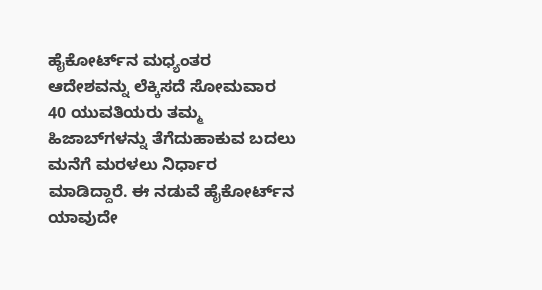ಹೈಕೋರ್ಟ್‌ನ ಮಧ್ಯಂತರ ಆದೇಶವನ್ನು ಲೆಕ್ಕಿಸದೆ ಸೋಮವಾರ 40 ಯುವತಿಯರು ತಮ್ಮ ಹಿಜಾಬ್‌ಗಳನ್ನು ತೆಗೆದುಹಾಕುವ ಬದಲು ಮನೆಗೆ ಮರಳಲು ನಿರ್ಧಾರ ಮಾಡಿದ್ದಾರೆ. ಈ ನಡುವೆ ಹೈಕೋರ್ಟ್‌ನ ಯಾವುದೇ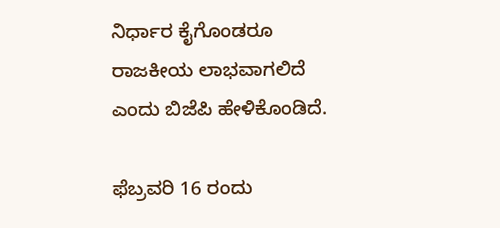ನಿರ್ಧಾರ ಕೈಗೊಂಡರೂ ರಾಜಕೀಯ ಲಾಭವಾಗಲಿದೆ ಎಂದು ಬಿಜೆಪಿ ಹೇಳಿಕೊಂಡಿದೆ.

ಫೆಬ್ರವರಿ 16 ರಂದು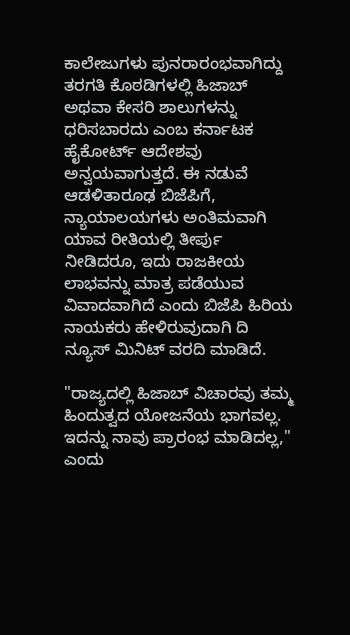ಕಾಲೇಜುಗಳು ಪುನರಾರಂಭವಾಗಿದ್ದು ತರಗತಿ ಕೊಠಡಿಗಳಲ್ಲಿ ಹಿಜಾಬ್ ಅಥವಾ ಕೇಸರಿ ಶಾಲುಗಳನ್ನು ಧರಿಸಬಾರದು ಎಂಬ ಕರ್ನಾಟಕ ಹೈಕೋರ್ಟ್ ಆದೇಶವು ಅನ್ವಯವಾಗುತ್ತದೆ. ಈ ನಡುವೆ ಆಡಳಿತಾರೂಢ ಬಿಜೆಪಿಗೆ, ನ್ಯಾಯಾಲಯಗಳು ಅಂತಿಮವಾಗಿ ಯಾವ ರೀತಿಯಲ್ಲಿ ತೀರ್ಪು ನೀಡಿದರೂ, ಇದು ರಾಜಕೀಯ ಲಾಭವನ್ನು ಮಾತ್ರ ಪಡೆಯುವ ವಿವಾದವಾಗಿದೆ ಎಂದು ಬಿಜೆಪಿ ಹಿರಿಯ ನಾಯಕರು ಹೇಳಿರುವುದಾಗಿ ದಿ ನ್ಯೂಸ್‌ ಮಿನಿಟ್‌ ವರದಿ ಮಾಡಿದೆ.

"ರಾಜ್ಯದಲ್ಲಿ ಹಿಜಾಬ್ ವಿಚಾರವು ತಮ್ಮ ಹಿಂದುತ್ವದ ಯೋಜನೆಯ ಭಾಗವಲ್ಲ. ಇದನ್ನು ನಾವು ಪ್ರಾರಂಭ ಮಾಡಿದಲ್ಲ," ಎಂದು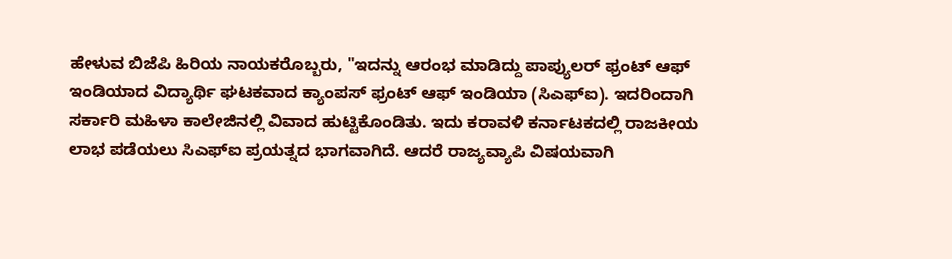ಹೇಳುವ ಬಿಜೆಪಿ ಹಿರಿಯ ನಾಯಕರೊಬ್ಬರು, "ಇದನ್ನು ಆರಂಭ ಮಾಡಿದ್ದು ಪಾಪ್ಯುಲರ್ ಫ್ರಂಟ್ ಆಫ್ ಇಂಡಿಯಾದ ವಿದ್ಯಾರ್ಥಿ ಘಟಕವಾದ ಕ್ಯಾಂಪಸ್ ಫ್ರಂಟ್ ಆಫ್ ಇಂಡಿಯಾ (ಸಿಎಫ್‌ಐ). ಇದರಿಂದಾಗಿ ಸರ್ಕಾರಿ ಮಹಿಳಾ ಕಾಲೇಜಿನಲ್ಲಿ ವಿವಾದ ಹುಟ್ಟಿಕೊಂಡಿತು. ಇದು ಕರಾವಳಿ ಕರ್ನಾಟಕದಲ್ಲಿ ರಾಜಕೀಯ ಲಾಭ ಪಡೆಯಲು ಸಿಎಫ್‌ಐ ಪ್ರಯತ್ನದ ಭಾಗವಾಗಿದೆ. ಆದರೆ ರಾಜ್ಯವ್ಯಾಪಿ ವಿಷಯವಾಗಿ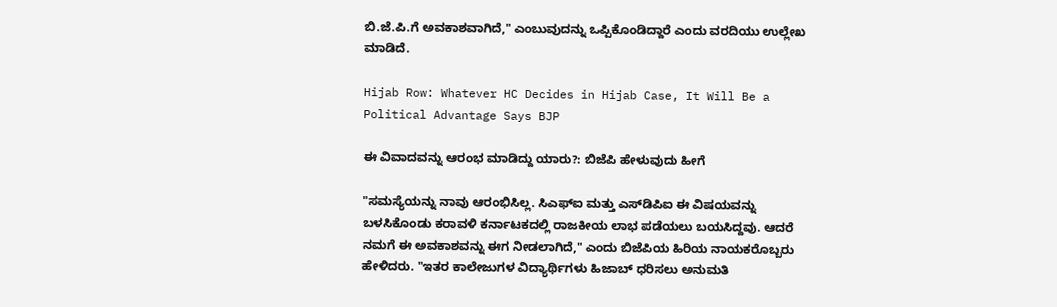ಬಿ.ಜೆ.ಪಿ.ಗೆ ಅವಕಾಶವಾಗಿದೆ," ಎಂಬುವುದನ್ನು ಒಪ್ಪಿಕೊಂಡಿದ್ದಾರೆ ಎಂದು ವರದಿಯು ಉಲ್ಲೇಖ ಮಾಡಿದೆ.

Hijab Row: Whatever HC Decides in Hijab Case, It Will Be a Political Advantage Says BJP

ಈ ವಿವಾದವನ್ನು ಆರಂಭ ಮಾಡಿದ್ದು ಯಾರು?: ಬಿಜೆಪಿ ಹೇಳುವುದು ಹೀಗೆ

"ಸಮಸ್ಯೆಯನ್ನು ನಾವು ಆರಂಭಿಸಿಲ್ಲ. ಸಿಎಫ್‌ಐ ಮತ್ತು ಎಸ್‌ಡಿಪಿಐ ಈ ವಿಷಯವನ್ನು ಬಳಸಿಕೊಂಡು ಕರಾವಳಿ ಕರ್ನಾಟಕದಲ್ಲಿ ರಾಜಕೀಯ ಲಾಭ ಪಡೆಯಲು ಬಯಸಿದ್ದವು. ಆದರೆ ನಮಗೆ ಈ ಅವಕಾಶವನ್ನು ಈಗ ನೀಡಲಾಗಿದೆ," ಎಂದು ಬಿಜೆಪಿಯ ಹಿರಿಯ ನಾಯಕರೊಬ್ಬರು ಹೇಳಿದರು. "ಇತರ ಕಾಲೇಜುಗಳ ವಿದ್ಯಾರ್ಥಿಗಳು ಹಿಜಾಬ್ ಧರಿಸಲು ಅನುಮತಿ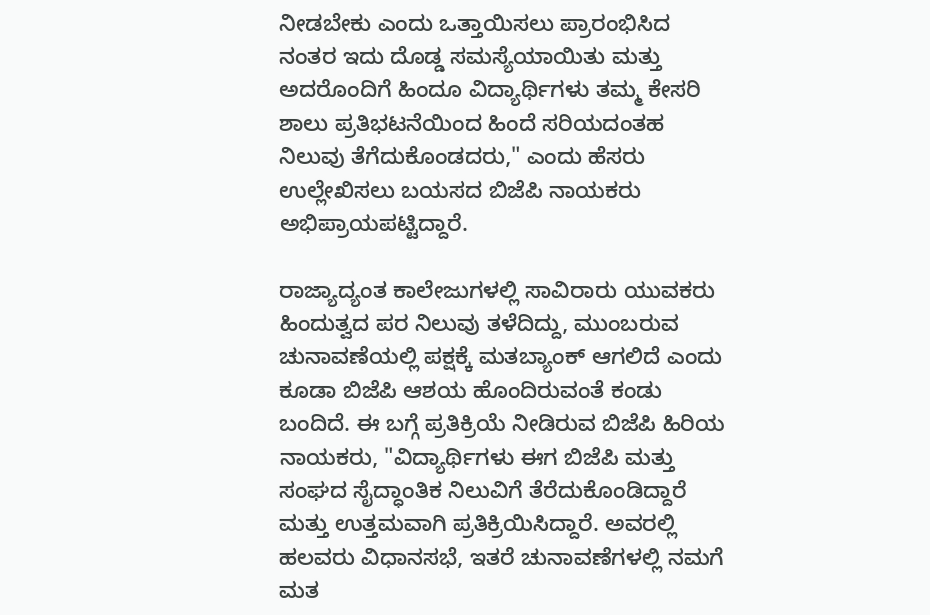ನೀಡಬೇಕು ಎಂದು ಒತ್ತಾಯಿಸಲು ಪ್ರಾರಂಭಿಸಿದ ನಂತರ ಇದು ದೊಡ್ಡ ಸಮಸ್ಯೆಯಾಯಿತು ಮತ್ತು ಅದರೊಂದಿಗೆ ಹಿಂದೂ ವಿದ್ಯಾರ್ಥಿಗಳು ತಮ್ಮ ಕೇಸರಿ ಶಾಲು ಪ್ರತಿಭಟನೆಯಿಂದ ಹಿಂದೆ ಸರಿಯದಂತಹ ನಿಲುವು ತೆಗೆದುಕೊಂಡದರು," ಎಂದು ಹೆಸರು ಉಲ್ಲೇಖಿಸಲು ಬಯಸದ ಬಿಜೆಪಿ ನಾಯಕರು ಅಭಿಪ್ರಾಯಪಟ್ಟಿದ್ದಾರೆ.

ರಾಜ್ಯಾದ್ಯಂತ ಕಾಲೇಜುಗಳಲ್ಲಿ ಸಾವಿರಾರು ಯುವಕರು ಹಿಂದುತ್ವದ ಪರ ನಿಲುವು ತಳೆದಿದ್ದು, ಮುಂಬರುವ ಚುನಾವಣೆಯಲ್ಲಿ ಪಕ್ಷಕ್ಕೆ ಮತಬ್ಯಾಂಕ್‌ ಆಗಲಿದೆ ಎಂದು ಕೂಡಾ ಬಿಜೆಪಿ ಆಶಯ ಹೊಂದಿರುವಂತೆ ಕಂಡು ಬಂದಿದೆ. ಈ ಬಗ್ಗೆ ಪ್ರತಿಕ್ರಿಯೆ ನೀಡಿರುವ ಬಿಜೆಪಿ ಹಿರಿಯ ನಾಯಕರು, "ವಿದ್ಯಾರ್ಥಿಗಳು ಈಗ ಬಿಜೆಪಿ ಮತ್ತು ಸಂಘದ ಸೈದ್ಧಾಂತಿಕ ನಿಲುವಿಗೆ ತೆರೆದುಕೊಂಡಿದ್ದಾರೆ ಮತ್ತು ಉತ್ತಮವಾಗಿ ಪ್ರತಿಕ್ರಿಯಿಸಿದ್ದಾರೆ. ಅವರಲ್ಲಿ ಹಲವರು ವಿಧಾನಸಭೆ, ಇತರೆ ಚುನಾವಣೆಗಳಲ್ಲಿ ನಮಗೆ ಮತ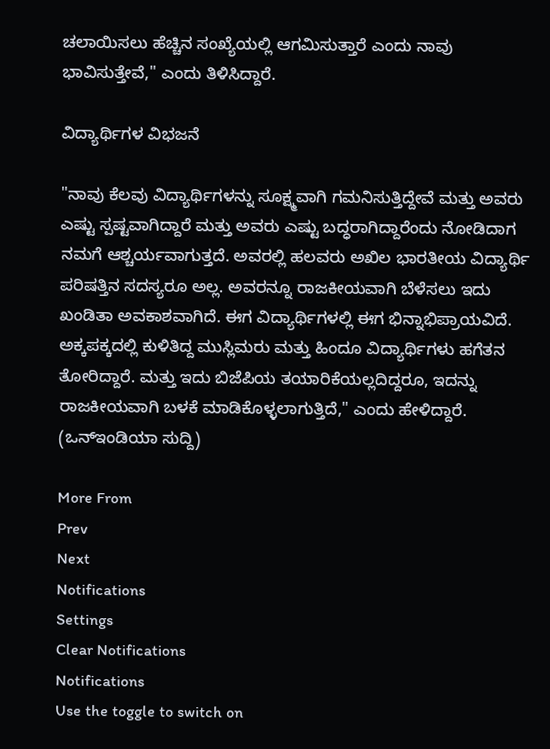ಚಲಾಯಿಸಲು ಹೆಚ್ಚಿನ ಸಂಖ್ಯೆಯಲ್ಲಿ ಆಗಮಿಸುತ್ತಾರೆ ಎಂದು ನಾವು ಭಾವಿಸುತ್ತೇವೆ," ಎಂದು ತಿಳಿಸಿದ್ದಾರೆ.

ವಿದ್ಯಾರ್ಥಿಗಳ ವಿಭಜನೆ

"ನಾವು ಕೆಲವು ವಿದ್ಯಾರ್ಥಿಗಳನ್ನು ಸೂಕ್ಷ್ಮವಾಗಿ ಗಮನಿಸುತ್ತಿದ್ದೇವೆ ಮತ್ತು ಅವರು ಎಷ್ಟು ಸ್ಪಷ್ಟವಾಗಿದ್ದಾರೆ ಮತ್ತು ಅವರು ಎಷ್ಟು ಬದ್ಧರಾಗಿದ್ದಾರೆಂದು ನೋಡಿದಾಗ ನಮಗೆ ಆಶ್ಚರ್ಯವಾಗುತ್ತದೆ. ಅವರಲ್ಲಿ ಹಲವರು ಅಖಿಲ ಭಾರತೀಯ ವಿದ್ಯಾರ್ಥಿ ಪರಿಷತ್ತಿನ ಸದಸ್ಯರೂ ಅಲ್ಲ. ಅವರನ್ನೂ ರಾಜಕೀಯವಾಗಿ ಬೆಳೆಸಲು ಇದು ಖಂಡಿತಾ ಅವಕಾಶವಾಗಿದೆ. ಈಗ ವಿದ್ಯಾರ್ಥಿಗಳಲ್ಲಿ ಈಗ ಭಿನ್ನಾಭಿಪ್ರಾಯವಿದೆ. ಅಕ್ಕಪಕ್ಕದಲ್ಲಿ ಕುಳಿತಿದ್ದ ಮುಸ್ಲಿಮರು ಮತ್ತು ಹಿಂದೂ ವಿದ್ಯಾರ್ಥಿಗಳು ಹಗೆತನ ತೋರಿದ್ದಾರೆ. ಮತ್ತು ಇದು ಬಿಜೆಪಿಯ ತಯಾರಿಕೆಯಲ್ಲದಿದ್ದರೂ, ಇದನ್ನು ರಾಜಕೀಯವಾಗಿ ಬಳಕೆ ಮಾಡಿಕೊಳ್ಳಲಾಗುತ್ತಿದೆ," ಎಂದು ಹೇಳಿದ್ದಾರೆ. (ಒನ್‌ಇಂಡಿಯಾ ಸುದ್ದಿ)

More From
Prev
Next
Notifications
Settings
Clear Notifications
Notifications
Use the toggle to switch on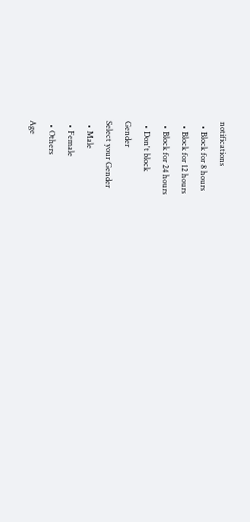notifications
  • Block for 8 hours
  • Block for 12 hours
  • Block for 24 hours
  • Don't block
Gender
Select your Gender
  • Male
  • Female
  • Others
Age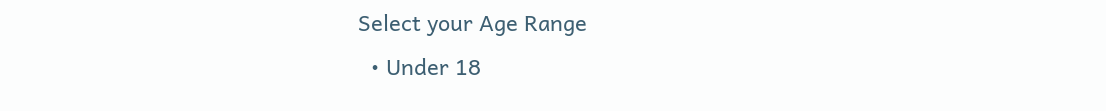Select your Age Range
  • Under 18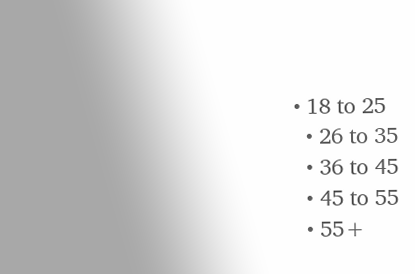• 18 to 25
  • 26 to 35
  • 36 to 45
  • 45 to 55
  • 55+